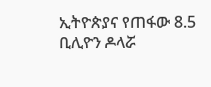ኢትዮጵያና የጠፋው 8.5 ቢሊዮን ዶላሯ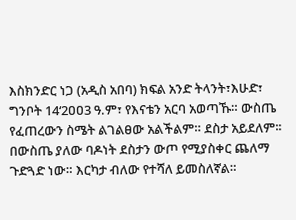እስክንድር ነጋ (አዲስ አበባ) ክፍል አንድ ትላንት፣እሁድ፣ ግንቦት 14‘2ዐዐ3 ዓ.ም፣ የእናቴን አርባ አወጣኹ። ውስጤ የፈጠረውን ስሜት ልገልፀው አልችልም። ደስታ አይደለም፡፡በውስጤ ያለው ባዶነት ደስታን ውጦ የሚያስቀር ጨለማ ጉድጓድ ነው። እርካታ ብለው የተሻለ ይመስለኛል።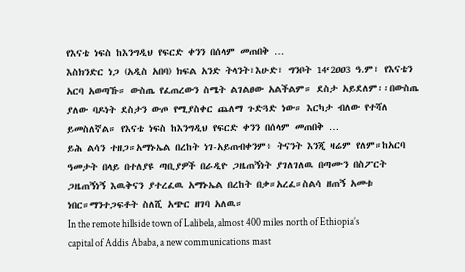የእናቴ ነፍስ ከእንግዲህ የፍርድ ቀንን በሰላም መጠበቅ …
እስክንድር ነጋ (አዲስ አበባ) ክፍል አንድ ትላንት፣እሁድ፣ ግንቦት 14‘2ዐዐ3 ዓ.ም፣ የእናቴን አርባ አወጣኹ። ውስጤ የፈጠረውን ስሜት ልገልፀው አልችልም። ደስታ አይደለም፡፡በውስጤ ያለው ባዶነት ደስታን ውጦ የሚያስቀር ጨለማ ጉድጓድ ነው። እርካታ ብለው የተሻለ ይመስለኛል። የእናቴ ነፍስ ከእንግዲህ የፍርድ ቀንን በሰላም መጠበቅ …
ይሕ ልሳን ተዘጋ።አማኑኤል በረከት ነገ-አይጠብቀንም፥ ትናንት እንጂ ዛሬም የለም።ከአርባ ዓመታት በላይ በተለያዩ ጣቢያዎች በራዲዮ ጋዜጠኝነት ያገለገለዉ በጣሙን በስፖርት ጋዜጠኝነኝ እዉቅናን ያተረፈዉ አማኑኤል በረከት በቃ።አረፈ።ስልሳ ዘጠኝ አመቱ ነበር።ማንተጋፍቶት ስለሺ አጭር ዘገባ አለዉ።
In the remote hillside town of Lalibela, almost 400 miles north of Ethiopia’s capital of Addis Ababa, a new communications mast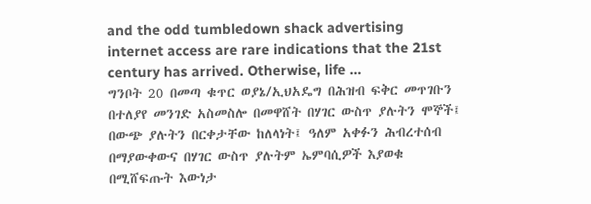and the odd tumbledown shack advertising internet access are rare indications that the 21st century has arrived. Otherwise, life …
ግንቦት 20 በመጣ ቁጥር ወያኔ/ኢህአዴግ በሕዝብ ፍቅር መጥገቡን በተለያየ መንገድ አስመስሎ በመዋሸት በሃገር ውስጥ ያሉትን ሞኞች፤ በውጭ ያሉትን በርቀታቸው ከለላነት፤ ዓለም አቀፉን ሕብረተሰብ በማያውቀውና በሃገር ውስጥ ያሉትም ኤምባሲዎች እያወቁ በሚሸፍጡት እውነታ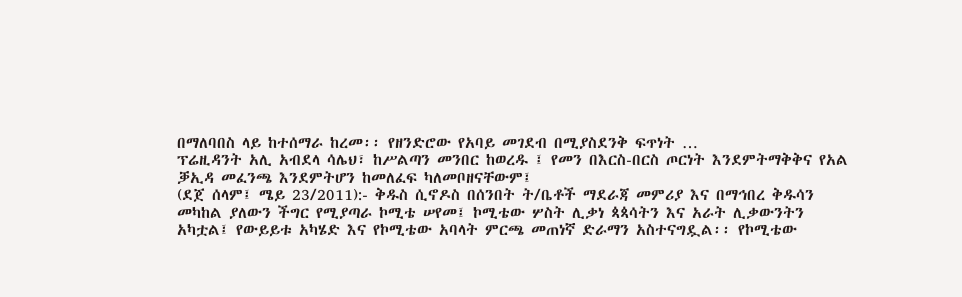በማለባበስ ላይ ከተሰማራ ከረመ፡፡ የዘንድሮው የአባይ መገደብ በሚያስደንቅ ፍጥነት …
ፕሬዚዳንት አሊ አብደላ ሳሌህ፣ ከሥልጣን መንበር ከወረዱ ፤ የመን በእርስ-በርስ ጦርነት እንደምትማቅቅና የአል ቓኢዳ መፈንጫ እንደምትሆን ከመለፈፍ ካለመቦዘናቸውም፤
(ደጀ ሰላም፤ ሜይ 23/2011):- ቅዱስ ሲኖዶስ በሰንበት ት/ቤቶች ማደራጃ መምሪያ እና በማኅበረ ቅዱሳን መካከል ያለውን ችግር የሚያጣራ ኮሚቴ ሠየመ፤ ኮሚቴው ሦስት ሊቃነ ጳጳሳትን እና አራት ሊቃውንትን አካቷል፤ የውይይቱ አካሄድ እና የኮሚቴው አባላት ምርጫ መጠነኛ ድራማን አስተናግዷል፡፡ የኮሚቴው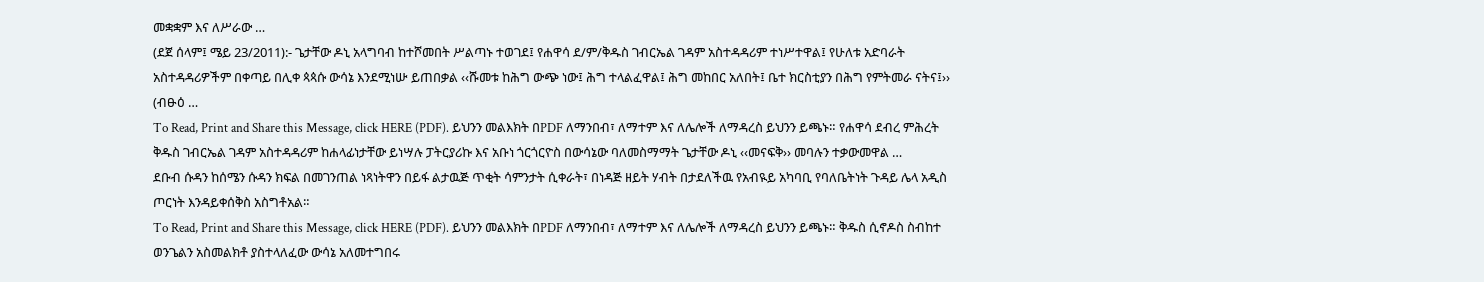መቋቋም እና ለሥራው …
(ደጀ ሰላም፤ ሜይ 23/2011):- ጌታቸው ዶኒ አላግባብ ከተሾመበት ሥልጣኑ ተወገደ፤ የሐዋሳ ደ/ም/ቅዱስ ገብርኤል ገዳም አስተዳዳሪም ተነሥተዋል፤ የሁለቱ አድባራት አስተዳዳሪዎችም በቀጣይ በሊቀ ጳጳሱ ውሳኔ እንደሚነሡ ይጠበቃል ‹‹ሹመቱ ከሕግ ውጭ ነው፤ ሕግ ተላልፈዋል፤ ሕግ መከበር አለበት፤ ቤተ ክርስቲያን በሕግ የምትመራ ናትና፤›› (ብፁዕ …
To Read, Print and Share this Message, click HERE (PDF). ይህንን መልእክት በPDF ለማንበብ፣ ለማተም እና ለሌሎች ለማዳረስ ይህንን ይጫኑ። የሐዋሳ ደብረ ምሕረት ቅዱስ ገብርኤል ገዳም አስተዳዳሪም ከሐላፊነታቸው ይነሣሉ ፓትርያሪኩ እና አቡነ ጎርጎርዮስ በውሳኔው ባለመስማማት ጌታቸው ዶኒ ‹‹መናፍቅ›› መባሉን ተቃውመዋል …
ደቡብ ሱዳን ከሰሜን ሱዳን ክፍል በመገንጠል ነጻነትዋን በይፋ ልታዉጅ ጥቂት ሳምንታት ሲቀራት፣ በነዳጅ ዘይት ሃብት በታደለችዉ የአብዪይ አካባቢ የባለቤትነት ጉዳይ ሌላ አዲስ ጦርነት እንዳይቀሰቅስ አስግቶአል።
To Read, Print and Share this Message, click HERE (PDF). ይህንን መልእክት በPDF ለማንበብ፣ ለማተም እና ለሌሎች ለማዳረስ ይህንን ይጫኑ። ቅዱስ ሲኖዶስ ስብከተ ወንጌልን አስመልክቶ ያስተላለፈው ውሳኔ አለመተግበሩ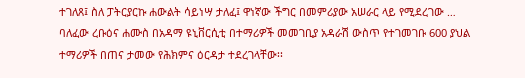ተገለጸ፤ ስለ ፓትርያርኩ ሐውልት ሳይነሣ ታለፈ፤ ዋነኛው ችግር በመምሪያው አሠራር ላይ የሚደረገው …
ባለፈው ረቡዕና ሐሙስ በአዳማ ዩኒቨርሲቲ በተማሪዎች መመገቢያ አዳራሽ ውስጥ የተገመገቡ 600 ያህል ተማሪዎች በጠና ታመው የሕክምና ዕርዳታ ተደረገላቸው፡፡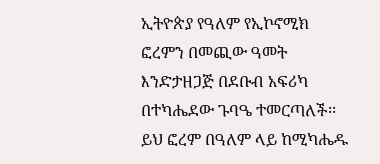ኢትዮጵያ የዓለም የኢኮኖሚክ ፎረምን በመጪው ዓመት እንድታዘጋጅ በደቡብ አፍሪካ በተካሔደው ጉባዔ ተመርጣለች፡፡ ይህ ፎረም በዓለም ላይ ከሚካሔዱ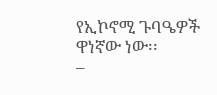የኢኮኖሚ ጉባዔዎች ዋነኛው ነው፡፡
–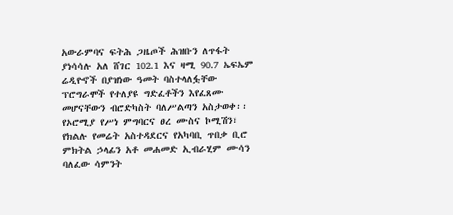አውራምባና ፍትሕ ጋዜጦች ሕዝቡን ለጥፋት ያነሳሳሉ አለ ሸገር 102.1 እና ዛሚ 90.7 ኤፍኤም ሬዲዮኖች በያዝነው ዓመት ባስተላለፏቸው ፕሮግራሞች የተለያዩ ግድፈቶችን እየፈጸሙ መሆናቸውን ብሮድካስት ባለሥልጣን አስታወቀ፡፡
የኦሮሚያ የሥነ ምግባርና ፀረ ሙስና ኮሚሽን፣ የክልሉ የመሬት አስተዳደርና የአካባቢ ጥበቃ ቢሮ ምክትል ኃላፊን አቶ መሐመድ ኢብራሂም ሙሳን ባለፈው ሳምንት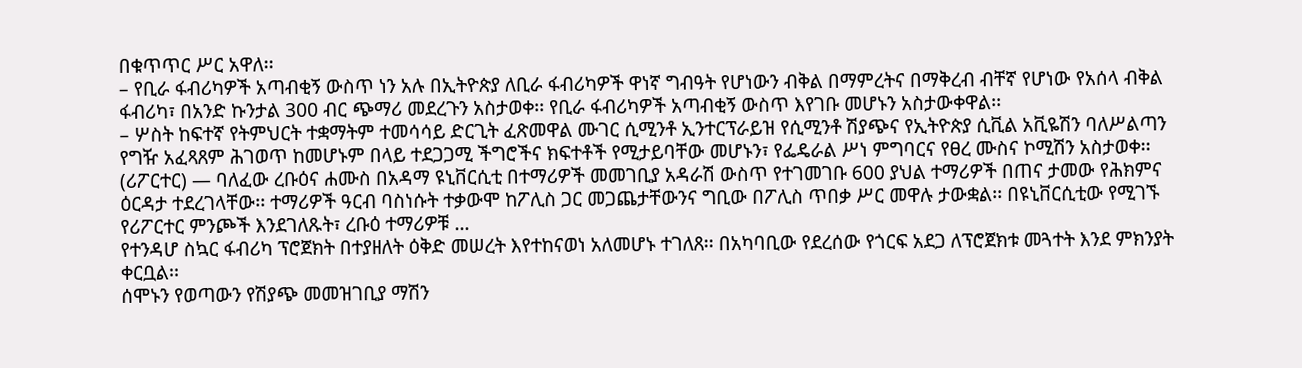በቁጥጥር ሥር አዋለ፡፡
– የቢራ ፋብሪካዎች አጣብቂኝ ውስጥ ነን አሉ በኢትዮጵያ ለቢራ ፋብሪካዎች ዋነኛ ግብዓት የሆነውን ብቅል በማምረትና በማቅረብ ብቸኛ የሆነው የአሰላ ብቅል ፋብሪካ፣ በአንድ ኩንታል 300 ብር ጭማሪ መደረጉን አስታወቀ፡፡ የቢራ ፋብሪካዎች አጣብቂኝ ውስጥ እየገቡ መሆኑን አስታውቀዋል፡፡
– ሦስት ከፍተኛ የትምህርት ተቋማትም ተመሳሳይ ድርጊት ፈጽመዋል ሙገር ሲሚንቶ ኢንተርፕራይዝ የሲሚንቶ ሽያጭና የኢትዮጵያ ሲቪል አቪዬሽን ባለሥልጣን የግዥ አፈጻጸም ሕገወጥ ከመሆኑም በላይ ተደጋጋሚ ችግሮችና ክፍተቶች የሚታይባቸው መሆኑን፣ የፌዴራል ሥነ ምግባርና የፀረ ሙስና ኮሚሽን አስታወቀ፡፡
(ሪፖርተር) — ባለፈው ረቡዕና ሐሙስ በአዳማ ዩኒቨርሲቲ በተማሪዎች መመገቢያ አዳራሽ ውስጥ የተገመገቡ 600 ያህል ተማሪዎች በጠና ታመው የሕክምና ዕርዳታ ተደረገላቸው፡፡ ተማሪዎች ዓርብ ባስነሱት ተቃውሞ ከፖሊስ ጋር መጋጨታቸውንና ግቢው በፖሊስ ጥበቃ ሥር መዋሉ ታውቋል፡፡ በዩኒቨርሲቲው የሚገኙ የሪፖርተር ምንጮች እንደገለጹት፣ ረቡዕ ተማሪዎቹ …
የተንዳሆ ስኳር ፋብሪካ ፕሮጀክት በተያዘለት ዕቅድ መሠረት እየተከናወነ አለመሆኑ ተገለጸ፡፡ በአካባቢው የደረሰው የጎርፍ አደጋ ለፕሮጀክቱ መጓተት እንደ ምክንያት ቀርቧል፡፡
ሰሞኑን የወጣውን የሽያጭ መመዝገቢያ ማሽን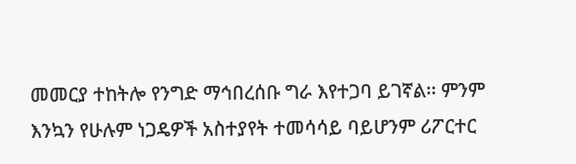መመርያ ተከትሎ የንግድ ማኅበረሰቡ ግራ እየተጋባ ይገኛል፡፡ ምንም እንኳን የሁሉም ነጋዴዎች አስተያየት ተመሳሳይ ባይሆንም ሪፖርተር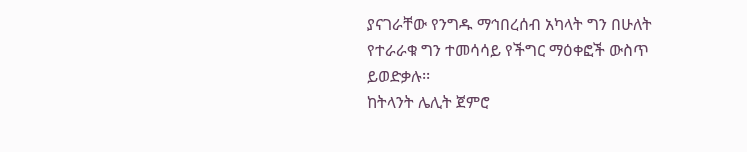ያናገራቸው የንግዱ ማኅበረሰብ አካላት ግን በሁለት የተራራቁ ግን ተመሳሳይ የችግር ማዕቀፎች ውስጥ ይወድቃሉ፡፡
ከትላንት ሌሊት ጀምሮ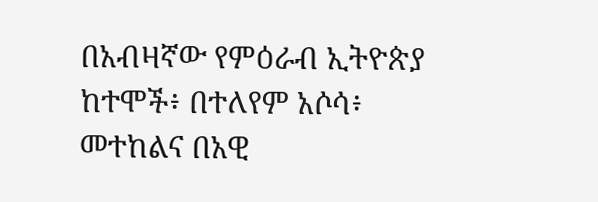በአብዛኛው የምዕራብ ኢትዮጵያ ከተሞች፥ በተለየም አሶሳ፥ መተከልና በአዊ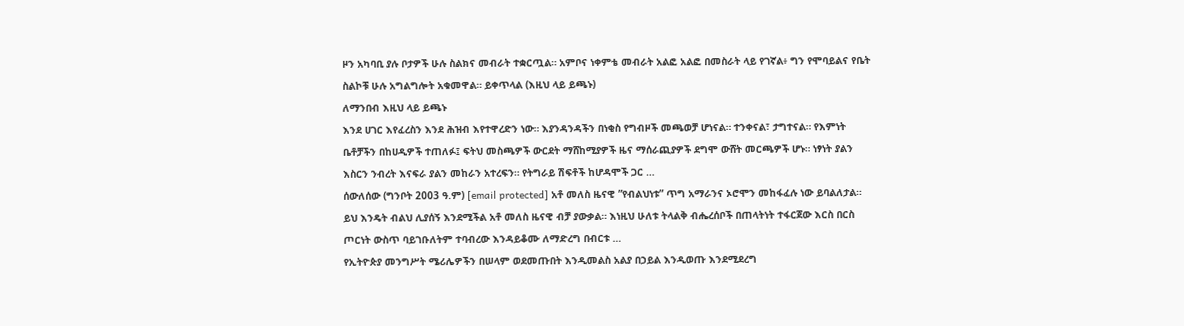ዞን አካባቢ ያሉ ቦታዎች ሁሉ ስልክና መብራት ተቋርጧል። አምቦና ነቀምቴ መብራት አልፎ አልፎ በመስራት ላይ የገኛል፥ ግን የሞባይልና የቤት ስልኮቹ ሁሉ አግልግሎት አቁመዋል። ይቀጥላል (እዚህ ላይ ይጫኑ)
ለማንበብ እዚህ ላይ ይጫኑ
እንደ ሀገር እየፈረስን እንደ ሕዝብ እየተዋረድን ነው። እያንዳንዳችን በነቂስ የግብዞች መጫወቻ ሆነናል። ተንቀናል፣ ታግተናል። የእምነት ቤቶቻችን በከሀዲዎች ተጠለፉ፤ ፍትህ መስጫዎች ውርደት ማሸከሚያዎች ዜና ማሰራጪያዎች ደግሞ ውሸት መርጫዎች ሆኑ። ነፃነት ያልን እስርን ንብረት እናፍራ ያልን መከራን አተረፍን። የትግራይ ሽፍቶች ከሆዳሞች ጋር …
ሰውለሰው (ግንቦት 2003 ዓ.ም) [email protected] አቶ መለስ ዜናዊ ”የብልህነቱ” ጥግ አማራንና ኦሮሞን መከፋፈሉ ነው ይባልለታል። ይህ እንዴት ብልህ ሊያሰኝ እንደሚችል አቶ መለስ ዜናዊ ብቻ ያውቃል። እነዚህ ሁለቱ ትላልቅ ብሔረሰቦች በጠላትነት ተፋርጀው እርስ በርስ ጦርነት ውስጥ ባይገቡለትም ተባብረው እንዳይቆሙ ለማድረግ በብርቱ …
የኢትዮጵያ መንግሥት ሜሪሌዎችን በሠላም ወደመጡበት እንዲመልስ አልያ በኃይል እንዲወጡ እንደሚደረግ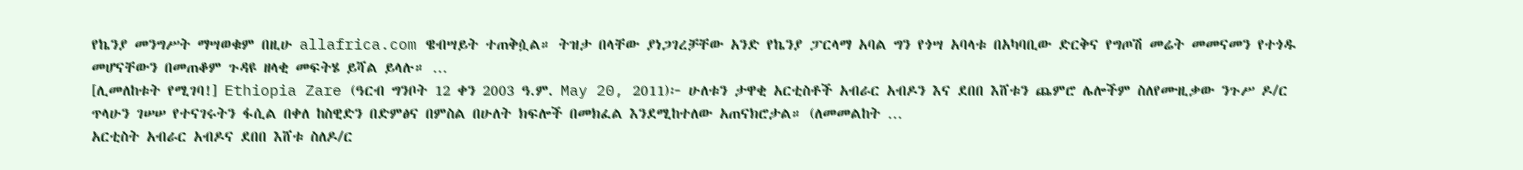የኬንያ መንግሥት ማሣወቁም በዚሁ allafrica.com ዌብሣይት ተጠቅሷል። ትዝታ በላቸው ያነጋገረቻቸው አንድ የኬንያ ፓርላማ አባል ግን የጎሣ አባላቱ በአካባቢው ድርቅና የግጦሽ መሬት መመናመን የተጎዱ መሆናቸውን በመጠቆም ጉዳዩ ዘላቂ መፍትሄ ይሻል ይላሉ። …
[ሊመለከቱት የሚገባ!] Ethiopia Zare (ዓርብ ግንቦት 12 ቀን 2003 ዓ.ም. May 20, 2011)፦ ሁለቱን ታዋቂ አርቲስቶች አብራር አብዶን እና ደበበ እሸቱን ጨምሮ ሌሎችም ስለየሙዚቃው ንጉሥ ዶ/ር ጥላሁን ገሠሠ የተናገሩትን ፋሲል በቀለ ከስዊድን በድምፅና በምስል በሁለት ክፍሎች በመክፈል እንደሚከተለው አጠናክሮታል። (ለመመልከት …
አርቲስት አብራር አብዶና ደበበ እሸቱ ስለዶ/ር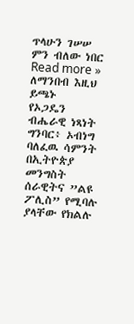ጥላሁን ገሠሠ ምን ብለው ነበር Read more »
ለማንበብ እዚህ ይጫኑ
የኦጋዴን ብሔራዊ ነጻነት ግንባር፥ ኦብነግ ባለፈዉ ሳምንት በኢትዮጵያ መንግስት ሰራዊትና ”ልዩ ፖሊስ” የሚባሉ ያላቸው የክልሉ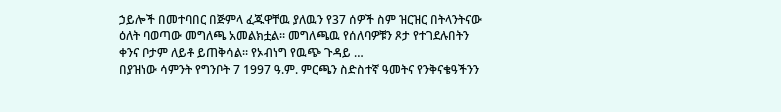ኃይሎች በመተባበር በጅምላ ፈጁዋቸዉ ያለዉን የ37 ሰዎች ስም ዝርዝር በትላንትናው ዕለት ባወጣው መግለጫ አመልክቷል። መግለጫዉ የሰለባዎቹን ጾታ የተገደሉበትን ቀንና ቦታም ለይቶ ይጠቅሳል። የኦብነግ የዉጭ ጉዳይ …
በያዝነው ሳምንት የግንቦት 7 1997 ዓ.ም. ምርጫን ስድስተኛ ዓመትና የንቅናቄዓችንን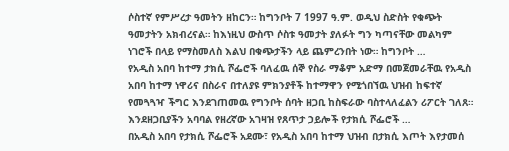ሶስተኛ የምሥረታ ዓመትን ዘከርን። ከግንቦት 7 1997 ዓ.ም. ወዲህ ስድስት የቁጭት ዓመታትን አክብረናል። ከእነዚህ ውስጥ ሶስቱ ዓመታት ያለፉት ግን ካጣናቸው መልካም ነገሮች በላይ የማስመለስ እልህ በቁጭታችን ላይ ጨምረንበት ነው። ከግንቦት …
የአዲስ አበባ ከተማ ታክሲ ሾፌሮች ባለፈዉ ሰኞ የስራ ማቆም አድማ በመጀመራቸዉ የአዲስ አበባ ከተማ ነዋሪና በስራና በተለያዩ ምክንያቶች ከተማዋን የሚጎበኘዉ ህዝብ ከፍተኛ የመጓጓዣ ችግር እንደገጠመዉ የግንቦት ሰባት ዘጋቢ ከስፍራው ባስተላለፈልን ሪፖርት ገለጸ። እንደዘጋቢያችን አባባል የዘረኛው አገዛዝ የጸጥታ ኃይሎች የታክሲ ሾፌሮች …
በአዲስ አበባ የታክሲ ሾፌሮች አደሙ፣ የአዲስ አበባ ከተማ ህዝብ በታክሲ እጦት እየታመሰ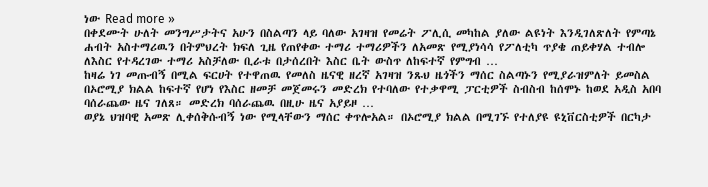ነው Read more »
በቀደሙት ሁለት መንግሥታትና አሁን በስልጣን ላይ ባለው አገዛዝ የመሬት ፖሊሲ መካከል ያለው ልዩነት እንዲገለጽለት የምጣኔ ሐብት አስተማሪዉን በትምህረት ክፍለ ጊዜ የጠየቀው ተማሪ ተማሪዎችን ለአመጽ የሚያነሳሳ የፖለቲካ ጥያቄ ጠይቀሃል ተብሎ ለእስር የተዳረገው ተማሪ አስቻለው ቢራቱ በታሰረበት እስር ቤት ውስጥ ለከፍተኛ የምግብ …
ከዛሬ ነገ መጡብኝ በሚል ፍርሀት የተዋጠዉ የመለስ ዜናዊ ዘረኛ አገዛዝ ንጹህ ዜጎችን ማሰር ስልጣኑን የሚያራዝምለት ይመስል በኦሮሚያ ክልል ከፍተኛ የሆነ የእስር ዘመቻ መጀመሩን መድረክ የተባለው የተቃዋሚ ፓርቲዎች ስብስብ ከሰሞኑ ከወደ አዲስ አበባ ባሰራጨው ዜና ገለጸ። መድረክ ባሰራጨዉ በዚሁ ዜና አያይዞ …
ወያኔ ህዝባዊ አመጽ ሊቀሰቅሱብኝ ነው የሚላቸውን ማሰር ቀጥሎአል። በኦሮሚያ ክልል በሚገኙ የተለያዩ ዩኒቨርስቲዎች በርካታ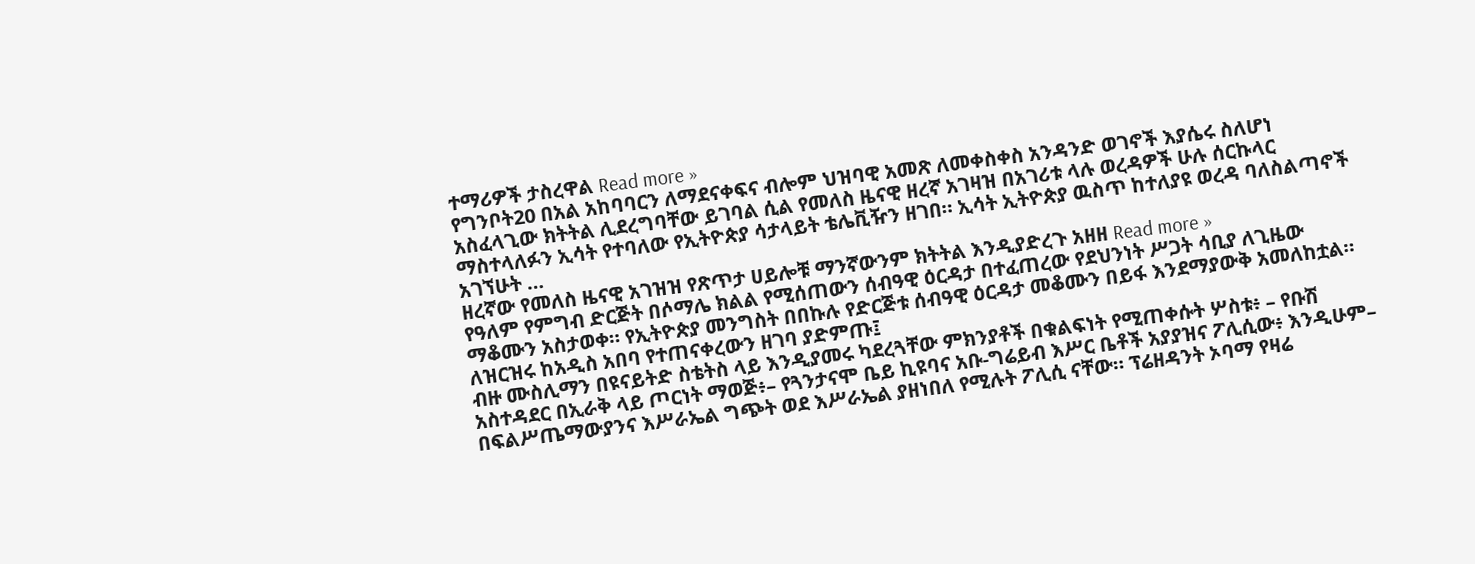ተማሪዎች ታስረዋል Read more »
የግንቦት20 በአል አከባባርን ለማደናቀፍና ብሎም ህዝባዊ አመጽ ለመቀስቀስ አንዳንድ ወገኖች እያሴሩ ስለሆነ አስፈላጊው ክትትል ሊደረግባቸው ይገባል ሲል የመለስ ዜናዊ ዘረኛ አገዛዝ በአገሪቱ ላሉ ወረዳዎች ሁሉ ሰርኩላር ማስተላለፉን ኢሳት የተባለው የኢትዮጵያ ሳታላይት ቴሌቪዥን ዘገበ። ኢሳት ኢትዮጵያ ዉስጥ ከተለያዩ ወረዳ ባለስልጣኖች አገኘሁት …
ዘረኛው የመለስ ዜናዊ አገዝዝ የጽጥታ ሀይሎቹ ማንኛውንም ክትትል እንዲያድረጉ አዘዘ Read more »
የዓለም የምግብ ድርጅት በሶማሌ ክልል የሚሰጠውን ሰብዓዊ ዕርዳታ በተፈጠረው የደህንነት ሥጋት ሳቢያ ለጊዜው ማቆሙን አስታወቀ። የኢትዮጵያ መንግስት በበኩሉ የድርጅቱ ሰብዓዊ ዕርዳታ መቆሙን በይፋ እንደማያውቅ አመለከቷል። ለዝርዝሩ ከአዲስ አበባ የተጠናቀረውን ዘገባ ያድምጡ፤
ብዙ ሙስሊማን በዩናይትድ ስቴትስ ላይ እንዲያመሩ ካደረጓቸው ምክንያቶች በቁልፍነት የሚጠቀሱት ሦስቱ፥ – የቡሽ አስተዳደር በኢራቅ ላይ ጦርነት ማወጅ፥– የጓንታናሞ ቤይ ኪዩባና አቡ-ግሬይብ እሥር ቤቶች አያያዝና ፖሊሲው፥ እንዲሁም– በፍልሥጤማውያንና እሥራኤል ግጭት ወደ እሥራኤል ያዘነበለ የሚሉት ፖሊሲ ናቸው። ፕሬዘዳንት ኦባማ የዛሬ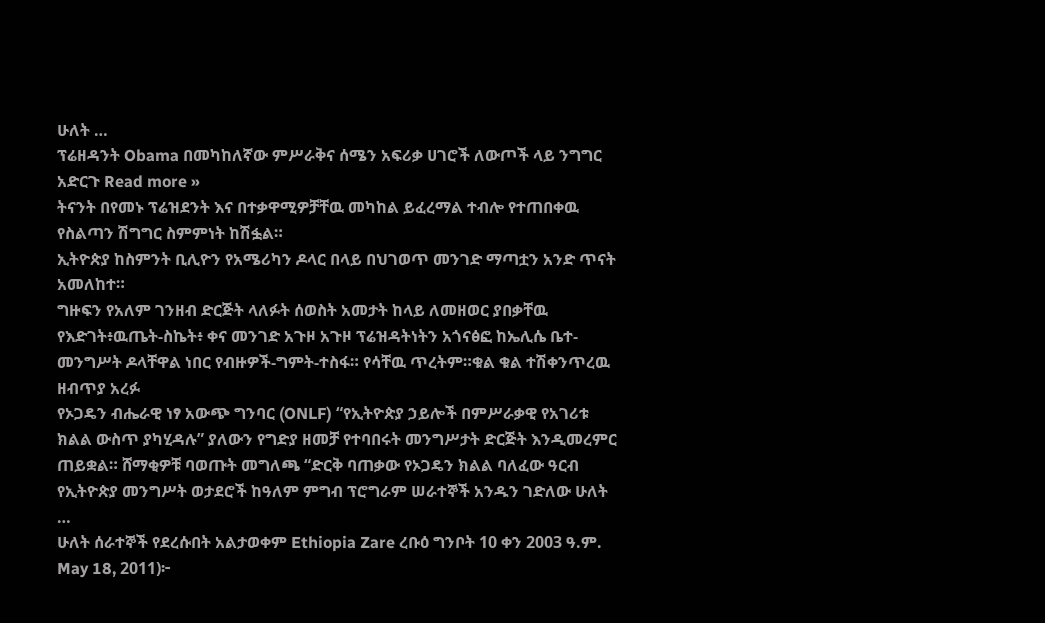ሁለት …
ፕሬዘዳንት Obama በመካከለኛው ምሥራቅና ሰሜን አፍሪቃ ሀገሮች ለውጦች ላይ ንግግር አድርጉ Read more »
ትናንት በየመኑ ፕሬዝደንት እና በተቃዋሚዎቻቸዉ መካከል ይፈረማል ተብሎ የተጠበቀዉ የስልጣን ሽግግር ስምምነት ከሽፏል።
ኢትዮጵያ ከስምንት ቢሊዮን የአሜሪካን ዶላር በላይ በህገወጥ መንገድ ማጣቷን አንድ ጥናት አመለከተ።
ግዙፍን የአለም ገንዘብ ድርጅት ላለፉት ሰወስት አመታት ከላይ ለመዘወር ያበቃቸዉ የእድገት፥ዉጤት-ስኬት፥ ቀና መንገድ አጉዞ አጉዞ ፕሬዝዳትነትን አጎናፅፎ ከኤሊሴ ቤተ-መንግሥት ዶላቸዋል ነበር የብዙዎች-ግምት-ተስፋ። የሳቸዉ ጥረትም።ቁል ቁል ተሽቀንጥረዉ ዘብጥያ አረፉ
የኦጋዴን ብሔራዊ ነፃ አውጭ ግንባር (ONLF) “የኢትዮጵያ ኃይሎች በምሥራቃዊ የአገሪቱ ክልል ውስጥ ያካሂዳሉ” ያለውን የግድያ ዘመቻ የተባበሩት መንግሥታት ድርጅት እንዲመረምር ጠይቋል። ሸማቂዎቹ ባወጡት መግለጫ “ድርቅ ባጠቃው የኦጋዴን ክልል ባለፈው ዓርብ የኢትዮጵያ መንግሥት ወታደሮች ከዓለም ምግብ ፕሮግራም ሠራተኞች አንዱን ገድለው ሁለት …
ሁለት ሰራተኞች የደረሱበት አልታወቀም Ethiopia Zare ረቡዕ ግንቦት 10 ቀን 2003 ዓ.ም. May 18, 2011)፦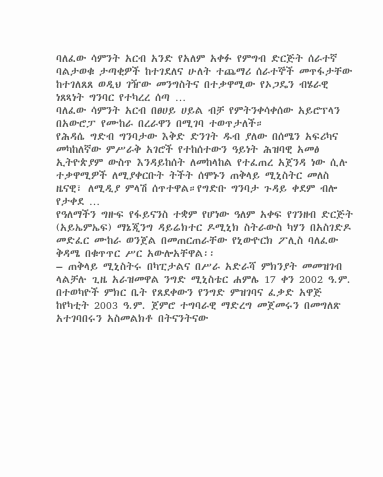ባለፈው ሳምንት አርብ አንድ የአለም አቀፉ የምግብ ድርጅት ሰራተኛ ባልታወቁ ታጣቂዎች ከተገደለና ሁለት ተጨማሪ ሰራተኞች መጥፋታቸው ከተገለጸጸ ወዲህ ገዥው መንግስትና በተቃዋሚው የኦጋዴን ብሄራዊ ነጸጻነት ግንባር የተካረረ ሰጣ …
ባለፈው ሳምንት አርብ በፀሀይ ሀይል ብቻ የምትንቀሳቀሰው አይሮፕላን በአውሮፓ የሙከራ በረራዋን በሚገባ ተወጥታለች።
የሕዳሴ ግድብ ግንባታው እቅድ ድንገት ዱብ ያለው በሰሜን አፍሪካና መካከለኛው ምሥራቅ አገሮች የተከሰተውን ዓይነት ሕዝባዊ አመፅ ኢትዮጵያም ውስጥ እንዳይከሰት ለመከላከል የተፈጠረ አጀንዳ ነው ሲሉ ተቃዋሚዎች ለሚያቀርቡት ትችት ሰሞኑን ጠቅላይ ሚኒስትር መለስ ዜናዊ፣ ለሚዲያ ምላሽ ሰጥተዋል።የግድቡ ግንባታ ጉዳይ ቀደም ብሎ የታቀደ …
የዓለማችን ግዙፍ የፋይናንስ ተቋም የሆነው ዓለም አቀፍ የገንዘብ ድርጅት (አይኤምኤፍ) ማኔጂንግ ዳይሬክተር ዶሚኒክ ስትራውስ ካሃን በአስገድዶ መድፈር ሙከራ ወንጀል በመጠርጠራቸው የኒውዮርክ ፖሊስ ባለፈው ቅዳሜ በቁጥጥር ሥር አውሎአቸዋል፡፡
– ጠቅላይ ሚኒስትሩ በካፒታልና በሥራ አድራሻ ምክንያት መመዝገብ ላልቻሉ ጊዜ አራዝመዋል ንግድ ሚኒስቴር ሐምሌ 17 ቀን 2002 ዓ.ም. በተወካዮች ምክር ቤት የጸደቀውን የንግድ ምዝገባና ፈቃድ አዋጅ ከየካቲት 2003 ዓ.ም. ጀምሮ ተግባራዊ ማድረግ መጀመሩን በመግለጽ አተገባበሩን አስመልክቶ በትናንትናው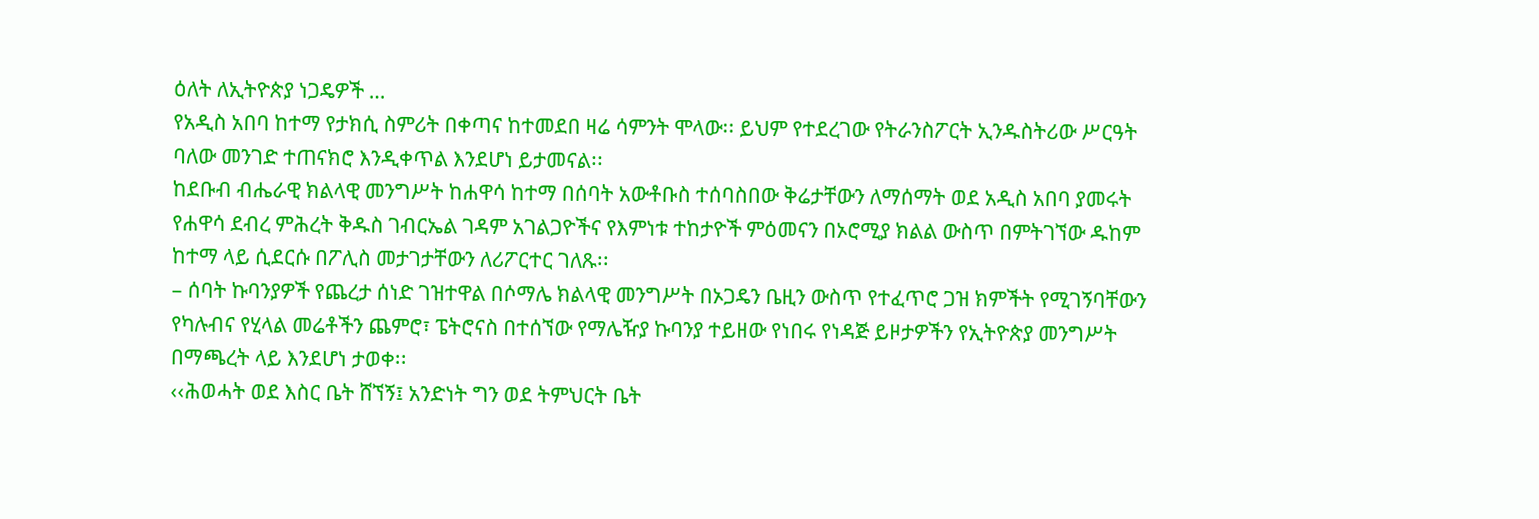ዕለት ለኢትዮጵያ ነጋዴዎች …
የአዲስ አበባ ከተማ የታክሲ ስምሪት በቀጣና ከተመደበ ዛሬ ሳምንት ሞላው፡፡ ይህም የተደረገው የትራንስፖርት ኢንዱስትሪው ሥርዓት ባለው መንገድ ተጠናክሮ እንዲቀጥል እንደሆነ ይታመናል፡፡
ከደቡብ ብሔራዊ ክልላዊ መንግሥት ከሐዋሳ ከተማ በሰባት አውቶቡስ ተሰባስበው ቅሬታቸውን ለማሰማት ወደ አዲስ አበባ ያመሩት የሐዋሳ ደብረ ምሕረት ቅዱስ ገብርኤል ገዳም አገልጋዮችና የእምነቱ ተከታዮች ምዕመናን በኦሮሚያ ክልል ውስጥ በምትገኘው ዱከም ከተማ ላይ ሲደርሱ በፖሊስ መታገታቸውን ለሪፖርተር ገለጹ፡፡
– ሰባት ኩባንያዎች የጨረታ ሰነድ ገዝተዋል በሶማሌ ክልላዊ መንግሥት በኦጋዴን ቤዚን ውስጥ የተፈጥሮ ጋዝ ክምችት የሚገኝባቸውን የካሉብና የሂላል መሬቶችን ጨምሮ፣ ፔትሮናስ በተሰኘው የማሌዥያ ኩባንያ ተይዘው የነበሩ የነዳጅ ይዞታዎችን የኢትዮጵያ መንግሥት በማጫረት ላይ እንደሆነ ታወቀ፡፡
‹‹ሕወሓት ወደ እስር ቤት ሸኘኝ፤ አንድነት ግን ወደ ትምህርት ቤት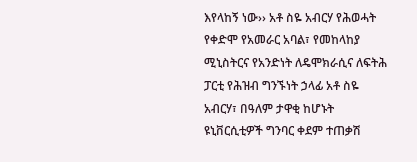እየላከኝ ነው›› አቶ ስዬ አብርሃ የሕወሓት የቀድሞ የአመራር አባል፣ የመከላከያ ሚኒስትርና የአንድነት ለዴሞክራሲና ለፍትሕ ፓርቲ የሕዝብ ግንኙነት ኃላፊ አቶ ስዬ አብርሃ፣ በዓለም ታዋቂ ከሆኑት ዩኒቨርሲቲዎች ግንባር ቀደም ተጠቃሽ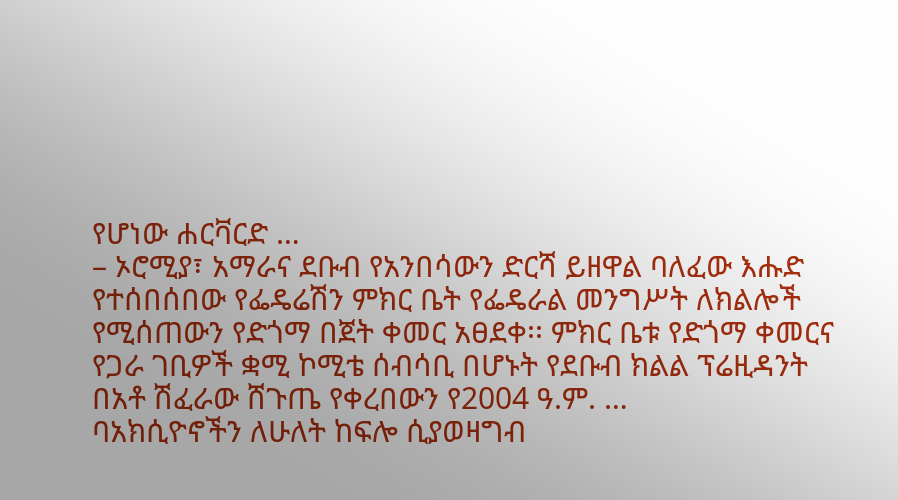የሆነው ሐርቫርድ …
– ኦሮሚያ፣ አማራና ደቡብ የአንበሳውን ድርሻ ይዘዋል ባለፈው እሑድ የተሰበሰበው የፌዴሬሽን ምክር ቤት የፌዴራል መንግሥት ለክልሎች የሚሰጠውን የድጎማ በጀት ቀመር አፀደቀ፡፡ ምክር ቤቱ የድጎማ ቀመርና የጋራ ገቢዎች ቋሚ ኮሚቴ ሰብሳቢ በሆኑት የደቡብ ክልል ፕሬዚዳንት በአቶ ሽፈራው ሸጉጤ የቀረበውን የ2004 ዓ.ም. …
ባአክሲዮኖችን ለሁለት ከፍሎ ሲያወዛግብ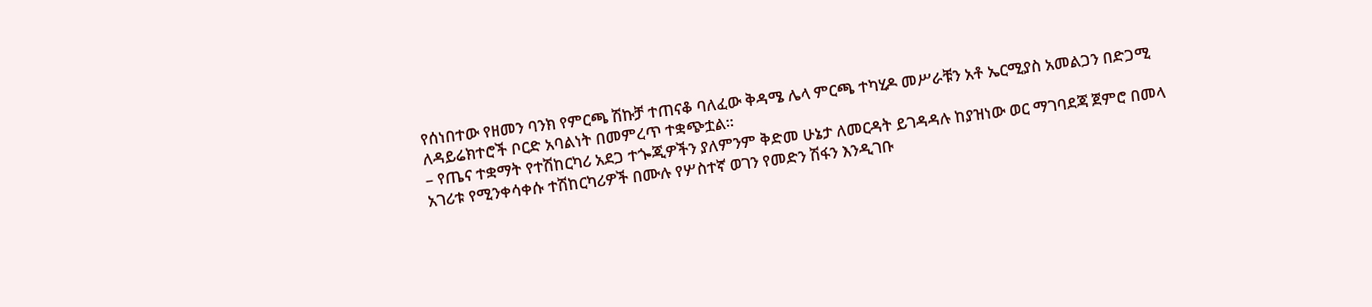የሰነበተው የዘመን ባንክ የምርጫ ሽኩቻ ተጠናቆ ባለፈው ቅዳሜ ሌላ ምርጫ ተካሂዶ መሥራቹን አቶ ኤርሚያስ አመልጋን በድጋሚ ለዳይሬክተሮች ቦርድ አባልነት በመምረጥ ተቋጭቷል፡፡
– የጤና ተቋማት የተሽከርካሪ አደጋ ተጐጂዎችን ያለምንም ቅድመ ሁኔታ ለመርዳት ይገዳዳሉ ከያዝነው ወር ማገባደጃ ጀምሮ በመላ አገሪቱ የሚንቀሳቀሱ ተሽከርካሪዎች በሙሉ የሦስተኛ ወገን የመድን ሽፋን እንዲገቡ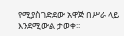የሚያስገድደው አዋጅ በሥራ ላይ እንደሚውል ታወቀ፡፡